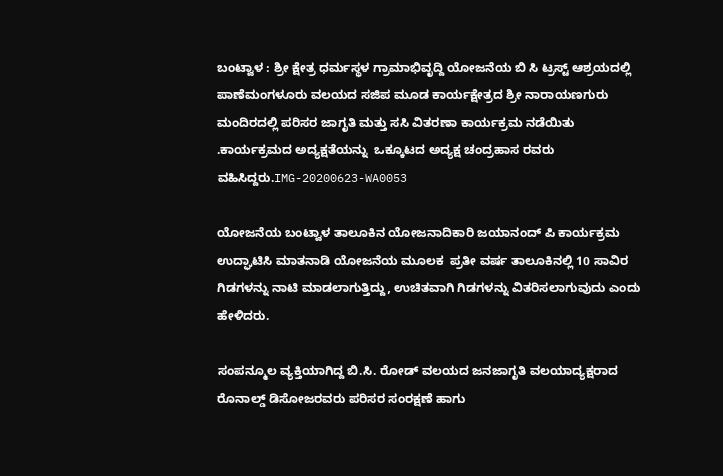ಬಂಟ್ವಾಳ : ಶ್ರೀ ಕ್ಷೇತ್ರ ಧರ್ಮಸ್ಥಳ ಗ್ರಾಮಾಭಿವೃದ್ದಿ ಯೋಜನೆಯ ಬಿ ಸಿ ಟ್ರಸ್ಟ್‌ ಆಶ್ರಯದಲ್ಲಿ  ಪಾಣೆಮಂಗಳೂರು ವಲಯದ ಸಜಿಪ ಮೂಡ ಕಾರ್ಯಕ್ಷೇತ್ರದ ಶ್ರೀ ನಾರಾಯಣಗುರು ಮಂದಿರದಲ್ಲಿ ಪರಿಸರ ಜಾಗೃತಿ ಮತ್ತು ಸಸಿ ವಿತರಣಾ ಕಾರ್ಯಕ್ರಮ ನಡೆಯಿತು .ಕಾರ್ಯಕ್ರಮದ ಅದ್ಯಕ್ಷತೆಯನ್ನು  ಒಕ್ಕೂಟದ ಅದ್ಯಕ್ಷ ಚಂದ್ರಹಾಸ ರವರು ವಹಿಸಿದ್ದರು.IMG-20200623-WA0053

ಯೋಜನೆಯ ಬಂಟ್ವಾಳ ತಾಲೂಕಿನ ಯೋಜನಾದಿಕಾರಿ ಜಯಾನಂದ್ ಪಿ ಕಾರ್ಯಕ್ರಮ ಉದ್ಘಾಟಿಸಿ ಮಾತನಾಡಿ ಯೋಜನೆಯ ಮೂಲಕ  ಪ್ರತೀ ವರ್ಷ ತಾಲೂಕಿನಲ್ಲಿ 10 ಸಾವಿರ ಗಿಡಗಳನ್ನು ನಾಟಿ ಮಾಡಲಾಗುತ್ತಿದ್ದು, ಉಚಿತವಾಗಿ ಗಿಡಗಳನ್ನು ವಿತರಿಸಲಾಗುವುದು ಎಂದು ಹೇಳಿದರು.

ಸಂಪನ್ಮೂಲ ವ್ಯಕ್ತಿಯಾಗಿದ್ದ ಬಿ.ಸಿ. ರೋಡ್ ವಲಯದ ಜನಜಾಗೃತಿ ವಲಯಾದ್ಯಕ್ಷರಾದ ರೊನಾಲ್ಡ್ ಡಿಸೋಜರವರು ಪರಿಸರ ಸಂರಕ್ಷಣೆ ಹಾಗು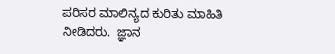ಪರಿಸರ ಮಾಲಿನ್ಯದ ಕುರಿತು ಮಾಹಿತಿ ನೀಡಿದರು.  ಜ್ಞಾನ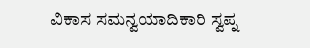ವಿಕಾಸ ಸಮನ್ವಯಾದಿಕಾರಿ ಸ್ವಪ್ನ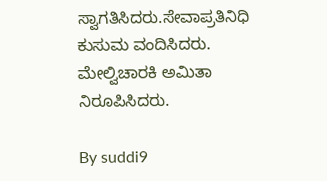ಸ್ವಾಗತಿಸಿದರು.ಸೇವಾಪ್ರತಿನಿಧಿ ಕುಸುಮ ವಂದಿಸಿದರು. ಮೇಲ್ವಿಚಾರಕಿ ಅಮಿತಾ  ನಿರೂಪಿಸಿದರು.

By suddi9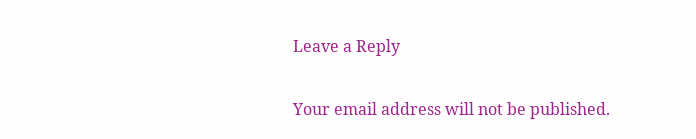Leave a Reply

Your email address will not be published.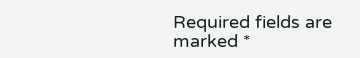Required fields are marked *